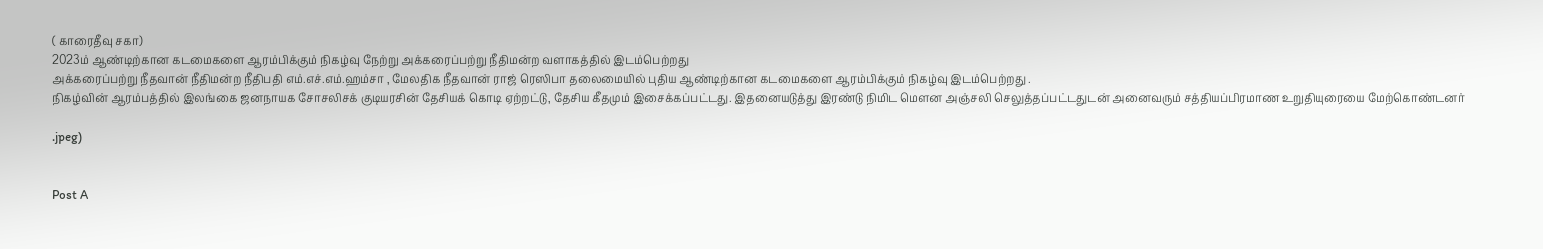( காரைதீவு சகா)
2023ம் ஆண்டிற்கான கடமைகளை ஆரம்பிக்கும் நிகழ்வு நேற்று அக்கரைப்பற்று நீதிமன்ற வளாகத்தில் இடம்பெற்றது
அக்கரைப்பற்று நீதவான் நீதிமன்ற நீதிபதி எம்.எச்.எம்.ஹம்சா , மேலதிக நீதவான் ராஜ் ரெஸிபா தலைமையில் புதிய ஆண்டிற்கான கடமைகளை ஆரம்பிக்கும் நிகழ்வு இடம்பெற்றது .
நிகழ்வின் ஆரம்பத்தில் இலங்கை ஜனநாயக சோசலிசக் குடியரசின் தேசியக் கொடி ஏற்றட்டு, தேசிய கீதமும் இசைக்கப்பட்டது. இதனையடுத்து இரண்டு நிமிட மௌன அஞ்சலி செலுத்தப்பட்டதுடன் அனைவரும் சத்தியப்பிரமாண உறுதியுரையை மேற்கொண்டனர்

.jpeg)


Post A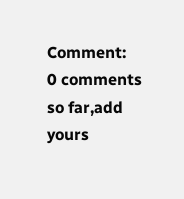Comment:
0 comments so far,add yours